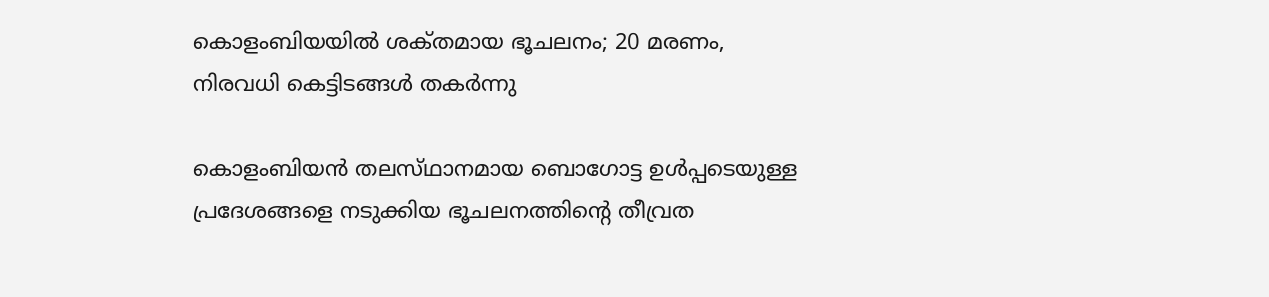കൊളംബിയയിൽ ശക്‌തമായ ഭൂചലനം; 20 മരണം, നിരവധി കെട്ടിടങ്ങൾ തകർന്നു

കൊളംബിയൻ തലസ്‌ഥാനമായ ബൊഗോട്ട ഉൾപ്പടെയുള്ള പ്രദേശങ്ങളെ നടുക്കിയ ഭൂചലനത്തിന്റെ തീവ്രത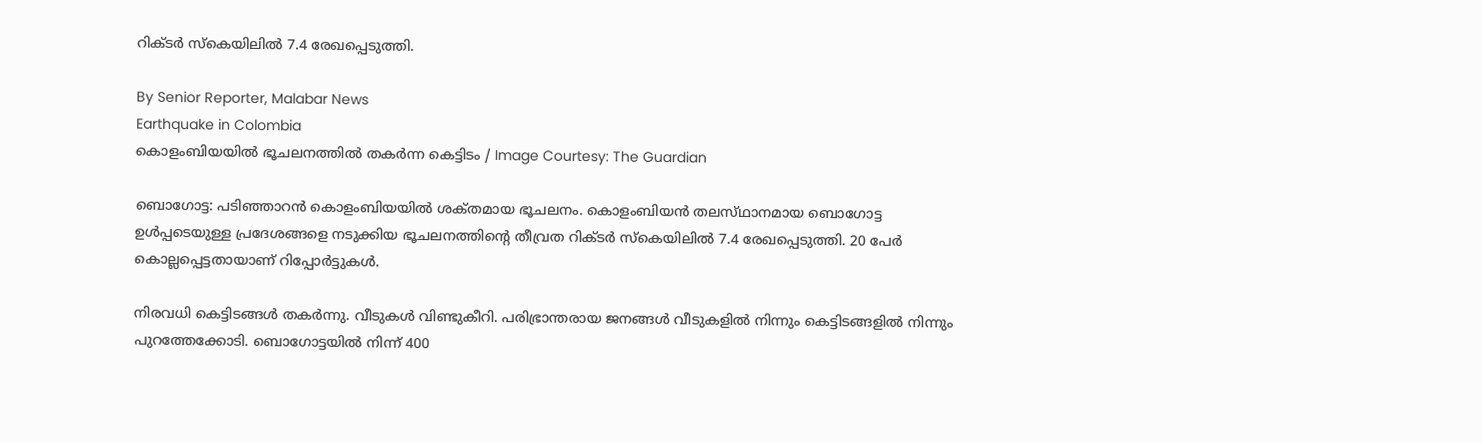റിക്‌ടർ സ്‌കെയിലിൽ 7.4 രേഖപ്പെടുത്തി.

By Senior Reporter, Malabar News
Earthquake in Colombia
കൊളംബിയയിൽ ഭൂചലനത്തിൽ തകർന്ന കെട്ടിടം / Image Courtesy: The Guardian

ബൊഗോട്ട: പടിഞ്ഞാറൻ കൊളംബിയയിൽ ശക്‌തമായ ഭൂചലനം. കൊളംബിയൻ തലസ്‌ഥാനമായ ബൊഗോട്ട ഉൾപ്പടെയുള്ള പ്രദേശങ്ങളെ നടുക്കിയ ഭൂചലനത്തിന്റെ തീവ്രത റിക്‌ടർ സ്‌കെയിലിൽ 7.4 രേഖപ്പെടുത്തി. 20 പേർ കൊല്ലപ്പെട്ടതായാണ് റിപ്പോർട്ടുകൾ.

നിരവധി കെട്ടിടങ്ങൾ തകർന്നു. വീടുകൾ വിണ്ടുകീറി. പരിഭ്രാന്തരായ ജനങ്ങൾ വീടുകളിൽ നിന്നും കെട്ടിടങ്ങളിൽ നിന്നും പുറത്തേക്കോടി. ബൊഗോട്ടയിൽ നിന്ന് 400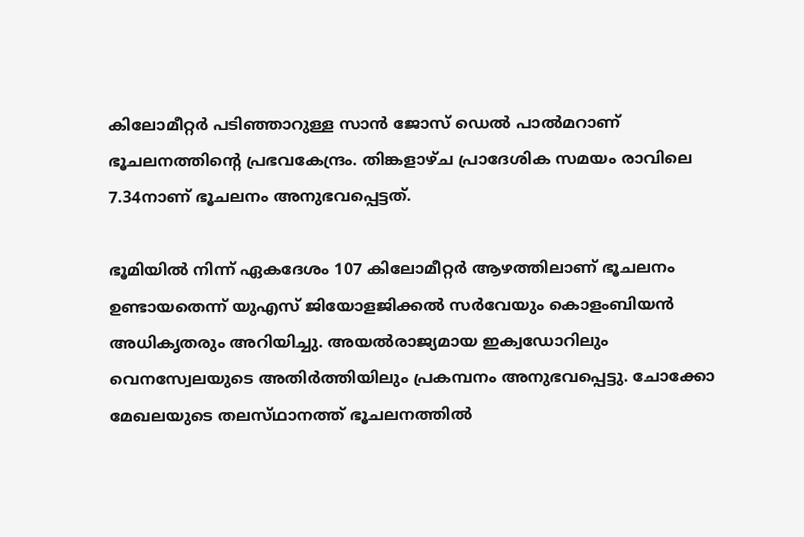കിലോമീറ്റർ പടിഞ്ഞാറുള്ള സാൻ ജോസ് ഡെൽ പാൽമറാണ് ഭൂചലനത്തിന്റെ പ്രഭവകേന്ദ്രം. തിങ്കളാഴ്‌ച പ്രാദേശിക സമയം രാവിലെ 7.34നാണ് ഭൂചലനം അനുഭവപ്പെട്ടത്.

ഭൂമിയിൽ നിന്ന് ഏകദേശം 107 കിലോമീറ്റർ ആഴത്തിലാണ് ഭൂചലനം ഉണ്ടായതെന്ന് യുഎസ് ജിയോളജിക്കൽ സർവേയും കൊളംബിയൻ അധികൃതരും അറിയിച്ചു. അയൽരാജ്യമായ ഇക്വഡോറിലും വെനസ്വേലയുടെ അതിർത്തിയിലും പ്രകമ്പനം അനുഭവപ്പെട്ടു. ചോക്കോ മേഖലയുടെ തലസ്‌ഥാനത്ത് ഭൂചലനത്തിൽ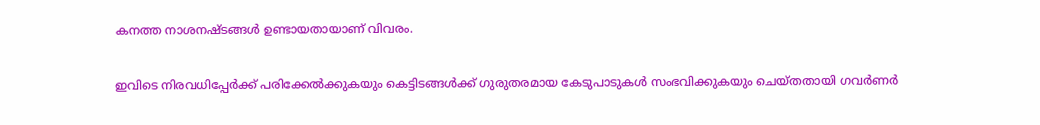കനത്ത നാശനഷ്‌ടങ്ങൾ ഉണ്ടായതായാണ് വിവരം.

ഇവിടെ നിരവധിപ്പേർക്ക് പരിക്കേൽക്കുകയും കെട്ടിടങ്ങൾക്ക് ഗുരുതരമായ കേടുപാടുകൾ സംഭവിക്കുകയും ചെയ്‌തതായി ഗവർണർ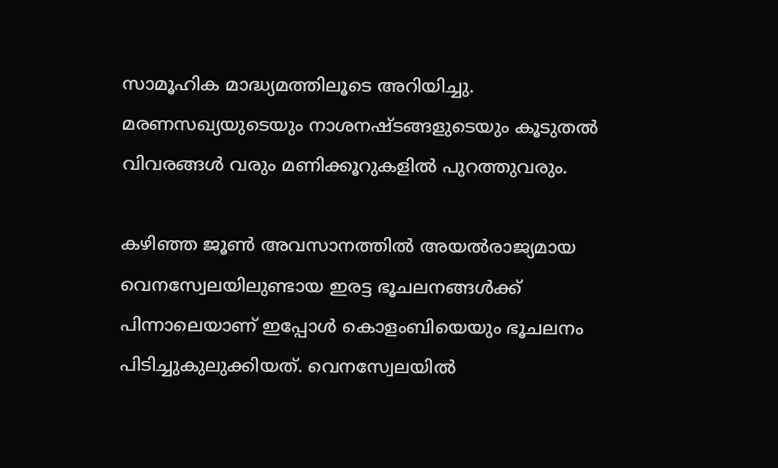സാമൂഹിക മാദ്ധ്യമത്തിലൂടെ അറിയിച്ചു. മരണസഖ്യയുടെയും നാശനഷ്‌ടങ്ങളുടെയും കൂടുതൽ വിവരങ്ങൾ വരും മണിക്കൂറുകളിൽ പുറത്തുവരും.

കഴിഞ്ഞ ജൂൺ അവസാനത്തിൽ അയൽരാജ്യമായ വെനസ്വേലയിലുണ്ടായ ഇരട്ട ഭൂചലനങ്ങൾക്ക് പിന്നാലെയാണ് ഇപ്പോൾ കൊളംബിയെയും ഭൂചലനം പിടിച്ചുകുലുക്കിയത്. വെനസ്വേലയിൽ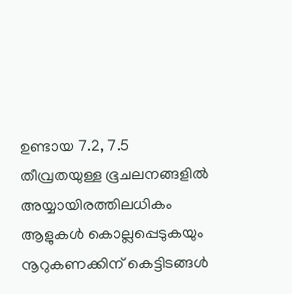ഉണ്ടായ 7.2, 7.5 തീവ്രതയുള്ള ഭൂചലനങ്ങളിൽ അയ്യായിരത്തിലധികം ആളുകൾ കൊല്ലപ്പെടുകയും നൂറുകണക്കിന് കെട്ടിടങ്ങൾ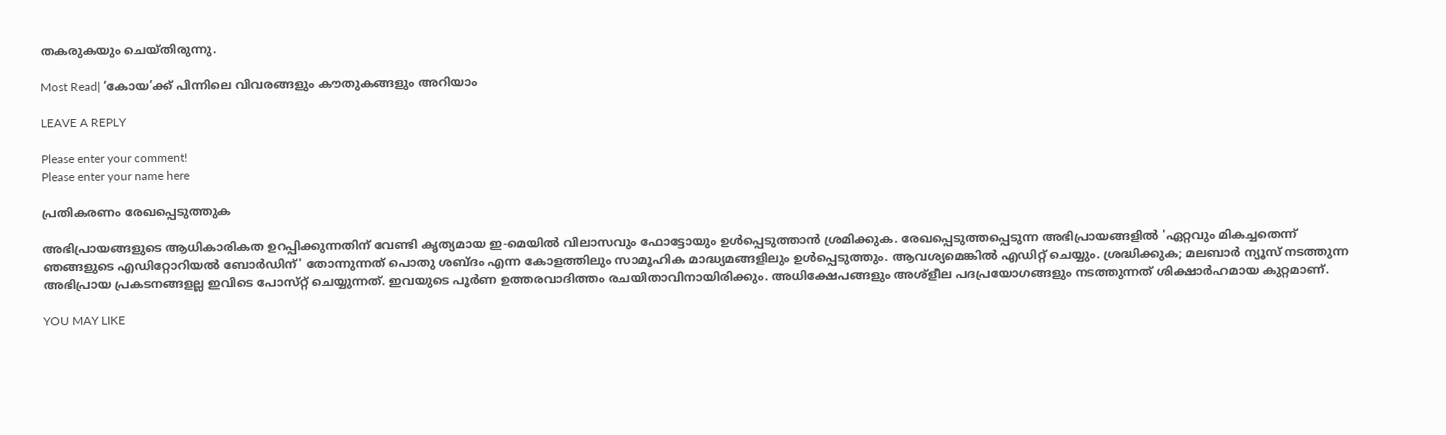തകരുകയും ചെയ്‌തിരുന്നു.

Most Read| ‘കോയ’ക്ക് പിന്നിലെ വിവരങ്ങളും കൗതുകങ്ങളും അറിയാം

LEAVE A REPLY

Please enter your comment!
Please enter your name here

പ്രതികരണം രേഖപ്പെടുത്തുക

അഭിപ്രായങ്ങളുടെ ആധികാരികത ഉറപ്പിക്കുന്നതിന് വേണ്ടി കൃത്യമായ ഇ-മെയിൽ വിലാസവും ഫോട്ടോയും ഉൾപ്പെടുത്താൻ ശ്രമിക്കുക. രേഖപ്പെടുത്തപ്പെടുന്ന അഭിപ്രായങ്ങളിൽ 'ഏറ്റവും മികച്ചതെന്ന് ഞങ്ങളുടെ എഡിറ്റോറിയൽ ബോർഡിന്' തോന്നുന്നത് പൊതു ശബ്‌ദം എന്ന കോളത്തിലും സാമൂഹിക മാദ്ധ്യമങ്ങളിലും ഉൾപ്പെടുത്തും. ആവശ്യമെങ്കിൽ എഡിറ്റ് ചെയ്യും. ശ്രദ്ധിക്കുക; മലബാർ ന്യൂസ് നടത്തുന്ന അഭിപ്രായ പ്രകടനങ്ങളല്ല ഇവിടെ പോസ്‌റ്റ് ചെയ്യുന്നത്. ഇവയുടെ പൂർണ ഉത്തരവാദിത്തം രചയിതാവിനായിരിക്കും. അധിക്ഷേപങ്ങളും അശ്‌ളീല പദപ്രയോഗങ്ങളും നടത്തുന്നത് ശിക്ഷാർഹമായ കുറ്റമാണ്.

YOU MAY LIKE